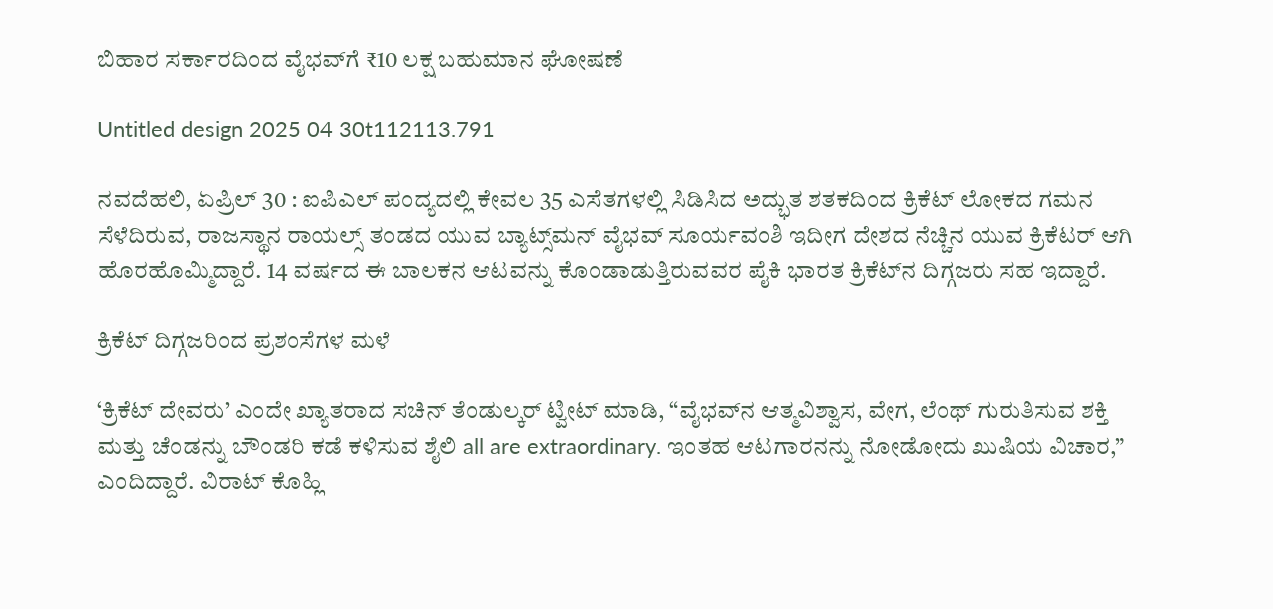ಬಿಹಾರ ಸರ್ಕಾರದಿಂದ ವೈಭವ್‌ಗೆ ₹10 ಲಕ್ಷ ಬಹುಮಾನ ಘೋಷಣೆ

Untitled design 2025 04 30t112113.791

ನವದೆಹಲಿ, ಏಪ್ರಿಲ್ 30 : ಐಪಿಎಲ್ ಪಂದ್ಯದಲ್ಲಿ ಕೇವಲ 35 ಎಸೆತಗಳಲ್ಲಿ ಸಿಡಿಸಿದ ಅದ್ಭುತ ಶತಕದಿಂದ ಕ್ರಿಕೆಟ್ ಲೋಕದ ಗಮನ ಸೆಳೆದಿರುವ, ರಾಜಸ್ಥಾನ ರಾಯಲ್ಸ್ ತಂಡದ ಯುವ ಬ್ಯಾಟ್ಸ್‌ಮನ್ ವೈಭವ್ ಸೂರ್ಯವಂಶಿ ಇದೀಗ ದೇಶದ ನೆಚ್ಚಿನ ಯುವ ಕ್ರಿಕೆಟರ್ ಆಗಿ ಹೊರಹೊಮ್ಮಿದ್ದಾರೆ. 14 ವರ್ಷದ ಈ ಬಾಲಕನ ಆಟವನ್ನು ಕೊಂಡಾಡುತ್ತಿರುವವರ ಪೈಕಿ ಭಾರತ ಕ್ರಿಕೆಟ್‌ನ ದಿಗ್ಗಜರು ಸಹ ಇದ್ದಾರೆ.

ಕ್ರಿಕೆಟ್ ದಿಗ್ಗಜರಿಂದ ಪ್ರಶಂಸೆಗಳ ಮಳೆ

‘ಕ್ರಿಕೆಟ್ ದೇವರು’ ಎಂದೇ ಖ್ಯಾತರಾದ ಸಚಿನ್ ತೆಂಡುಲ್ಕರ್ ಟ್ವೀಟ್ ಮಾಡಿ, “ವೈಭವ್‌ನ ಆತ್ಮವಿಶ್ವಾಸ, ವೇಗ, ಲೆಂಥ್‌ ಗುರುತಿಸುವ ಶಕ್ತಿ ಮತ್ತು ಚೆಂಡನ್ನು ಬೌಂಡರಿ ಕಡೆ ಕಳಿಸುವ ಶೈಲಿ all are extraordinary. ಇಂತಹ ಆಟಗಾರನನ್ನು ನೋಡೋದು ಖುಷಿಯ ವಿಚಾರ,” ಎಂದಿದ್ದಾರೆ. ವಿರಾಟ್ ಕೊಹ್ಲಿ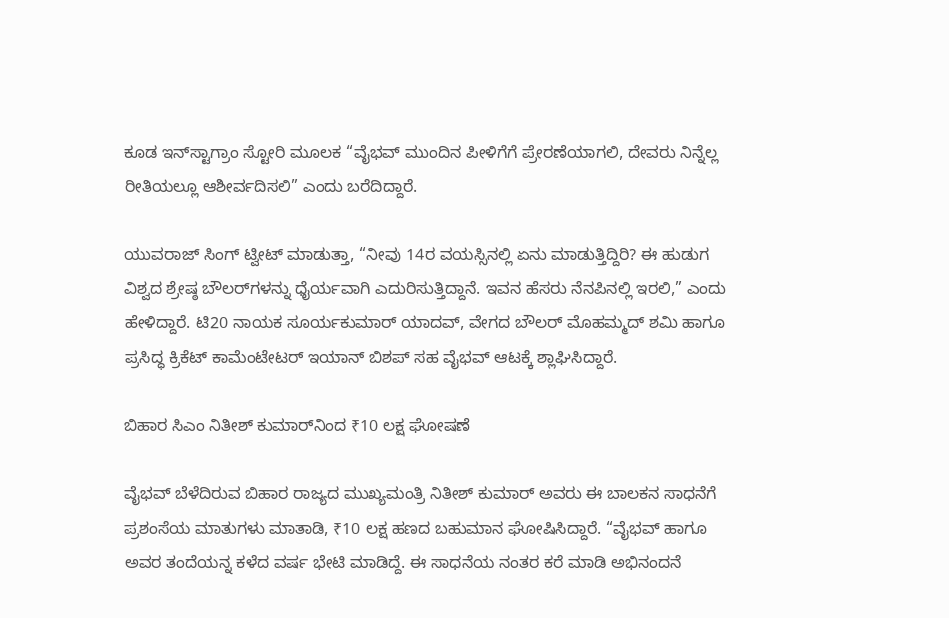ಕೂಡ ಇನ್‌ಸ್ಟಾಗ್ರಾಂ ಸ್ಟೋರಿ ಮೂಲಕ “ವೈಭವ್ ಮುಂದಿನ ಪೀಳಿಗೆಗೆ ಪ್ರೇರಣೆಯಾಗಲಿ, ದೇವರು ನಿನ್ನೆಲ್ಲ ರೀತಿಯಲ್ಲೂ ಆಶೀರ್ವದಿಸಲಿ” ಎಂದು ಬರೆದಿದ್ದಾರೆ.

ಯುವರಾಜ್ ಸಿಂಗ್ ಟ್ವೀಟ್ ಮಾಡುತ್ತಾ, “ನೀವು 14ರ ವಯಸ್ಸಿನಲ್ಲಿ ಏನು ಮಾಡುತ್ತಿದ್ದಿರಿ? ಈ ಹುಡುಗ ವಿಶ್ವದ ಶ್ರೇಷ್ಠ ಬೌಲರ್‌ಗಳನ್ನು ಧೈರ್ಯವಾಗಿ ಎದುರಿಸುತ್ತಿದ್ದಾನೆ. ಇವನ ಹೆಸರು ನೆನಪಿನಲ್ಲಿ ಇರಲಿ,” ಎಂದು ಹೇಳಿದ್ದಾರೆ. ಟಿ20 ನಾಯಕ ಸೂರ್ಯಕುಮಾರ್ ಯಾದವ್, ವೇಗದ ಬೌಲರ್ ಮೊಹಮ್ಮದ್ ಶಮಿ ಹಾಗೂ ಪ್ರಸಿದ್ಧ ಕ್ರಿಕೆಟ್ ಕಾಮೆಂಟೇಟರ್ ಇಯಾನ್ ಬಿಶಪ್ ಸಹ ವೈಭವ್ ಆಟಕ್ಕೆ ಶ್ಲಾಘಿಸಿದ್ದಾರೆ.

ಬಿಹಾರ ಸಿಎಂ ನಿತೀಶ್ ಕುಮಾರ್‌ನಿಂದ ₹10 ಲಕ್ಷ ಘೋಷಣೆ

ವೈಭವ್ ಬೆಳೆದಿರುವ ಬಿಹಾರ ರಾಜ್ಯದ ಮುಖ್ಯಮಂತ್ರಿ ನಿತೀಶ್ ಕುಮಾರ್ ಅವರು ಈ ಬಾಲಕನ ಸಾಧನೆಗೆ ಪ್ರಶಂಸೆಯ ಮಾತುಗಳು ಮಾತಾಡಿ, ₹10 ಲಕ್ಷ ಹಣದ ಬಹುಮಾನ ಘೋಷಿಸಿದ್ದಾರೆ. “ವೈಭವ್ ಹಾಗೂ ಅವರ ತಂದೆಯನ್ನ ಕಳೆದ ವರ್ಷ ಭೇಟಿ ಮಾಡಿದ್ದೆ. ಈ ಸಾಧನೆಯ ನಂತರ ಕರೆ ಮಾಡಿ ಅಭಿನಂದನೆ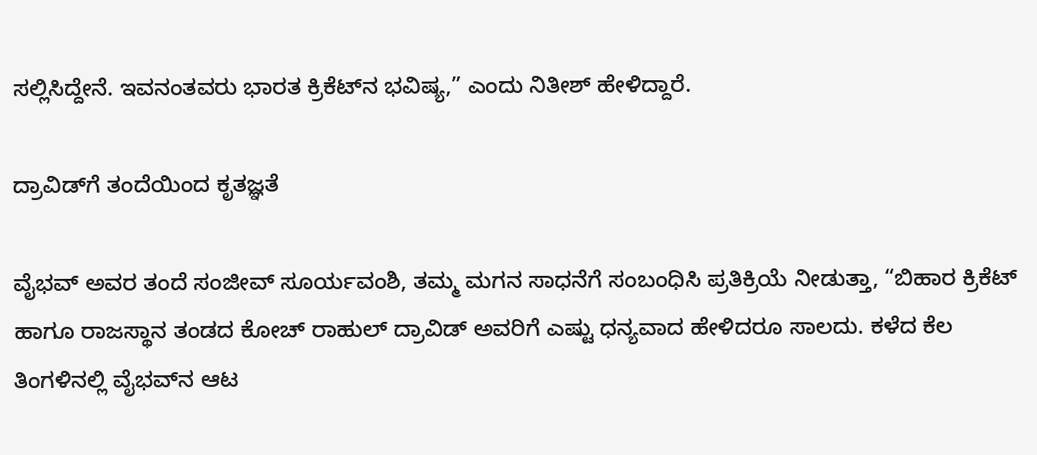ಸಲ್ಲಿಸಿದ್ದೇನೆ. ಇವನಂತವರು ಭಾರತ ಕ್ರಿಕೆಟ್‌ನ ಭವಿಷ್ಯ,” ಎಂದು ನಿತೀಶ್ ಹೇಳಿದ್ದಾರೆ.

ದ್ರಾವಿಡ್‌ಗೆ ತಂದೆಯಿಂದ ಕೃತಜ್ಞತೆ

ವೈಭವ್ ಅವರ ತಂದೆ ಸಂಜೀವ್ ಸೂರ್ಯವಂಶಿ, ತಮ್ಮ ಮಗನ ಸಾಧನೆಗೆ ಸಂಬಂಧಿಸಿ ಪ್ರತಿಕ್ರಿಯೆ ನೀಡುತ್ತಾ, “ಬಿಹಾರ ಕ್ರಿಕೆಟ್ ಹಾಗೂ ರಾಜಸ್ಥಾನ ತಂಡದ ಕೋಚ್ ರಾಹುಲ್ ದ್ರಾವಿಡ್ ಅವರಿಗೆ ಎಷ್ಟು ಧನ್ಯವಾದ ಹೇಳಿದರೂ ಸಾಲದು. ಕಳೆದ ಕೆಲ ತಿಂಗಳಿನಲ್ಲಿ ವೈಭವ್‌ನ ಆಟ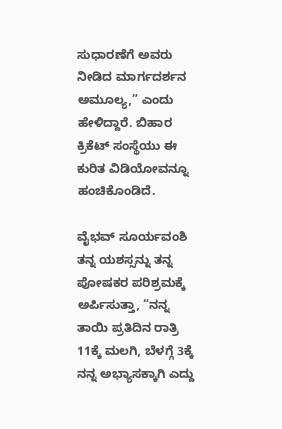ಸುಧಾರಣೆಗೆ ಅವರು ನೀಡಿದ ಮಾರ್ಗದರ್ಶನ ಅಮೂಲ್ಯ,” ಎಂದು ಹೇಳಿದ್ದಾರೆ. ಬಿಹಾರ ಕ್ರಿಕೆಟ್ ಸಂಸ್ಥೆಯು ಈ ಕುರಿತ ವಿಡಿಯೋವನ್ನೂ ಹಂಚಿಕೊಂಡಿದೆ.

ವೈಭವ್ ಸೂರ್ಯವಂಶಿ ತನ್ನ ಯಶಸ್ಸನ್ನು ತನ್ನ ಪೋಷಕರ ಪರಿಶ್ರಮಕ್ಕೆ ಅರ್ಪಿಸುತ್ತಾ, “ನನ್ನ ತಾಯಿ ಪ್ರತಿದಿನ ರಾತ್ರಿ 11ಕ್ಕೆ ಮಲಗಿ, ಬೆಳಗ್ಗೆ 3ಕ್ಕೆ ನನ್ನ ಅಭ್ಯಾಸಕ್ಕಾಗಿ ಎದ್ದು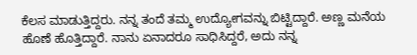ಕೆಲಸ ಮಾಡುತ್ತಿದ್ದರು. ನನ್ನ ತಂದೆ ತಮ್ಮ ಉದ್ಯೋಗವನ್ನು ಬಿಟ್ಟಿದ್ದಾರೆ. ಅಣ್ಣ ಮನೆಯ ಹೊಣೆ ಹೊತ್ತಿದ್ದಾರೆ. ನಾನು ಏನಾದರೂ ಸಾಧಿಸಿದ್ದರೆ, ಅದು ನನ್ನ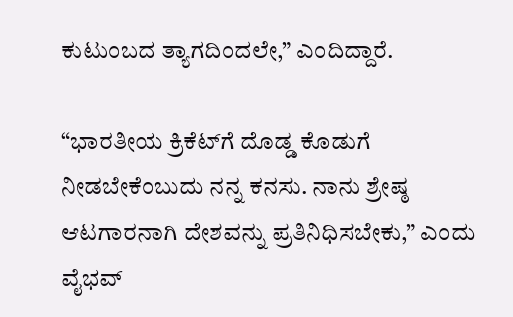ಕುಟುಂಬದ ತ್ಯಾಗದಿಂದಲೇ,” ಎಂದಿದ್ದಾರೆ.

“ಭಾರತೀಯ ಕ್ರಿಕೆಟ್‌ಗೆ ದೊಡ್ಡ ಕೊಡುಗೆ ನೀಡಬೇಕೆಂಬುದು ನನ್ನ ಕನಸು. ನಾನು ಶ್ರೇಷ್ಠ ಆಟಗಾರನಾಗಿ ದೇಶವನ್ನು ಪ್ರತಿನಿಧಿಸಬೇಕು,” ಎಂದು ವೈಭವ್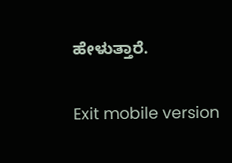ಹೇಳುತ್ತಾರೆ.

Exit mobile version